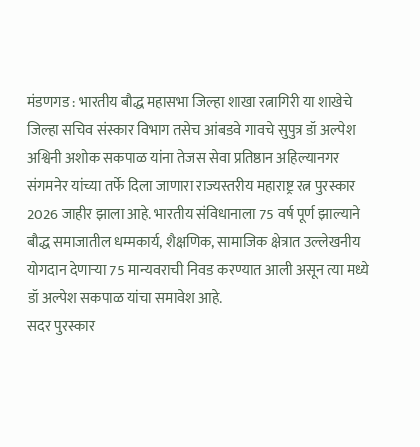मंडणगड : भारतीय बौद्ध महासभा जिल्हा शाखा रत्नागिरी या शाखेचे जिल्हा सचिव संस्कार विभाग तसेच आंबडवे गावचे सुपुत्र डॉ अल्पेश अश्विनी अशोक सकपाळ यांना तेजस सेवा प्रतिष्ठान अहिल्यानगर संगमनेर यांच्या तर्फे दिला जाणारा राज्यस्तरीय महाराष्ट्र रत्न पुरस्कार 2026 जाहीर झाला आहे. भारतीय संविधानाला 75 वर्ष पूर्ण झाल्याने बौद्ध समाजातील धम्मकार्य, शैक्षणिक, सामाजिक क्षेत्रात उल्लेखनीय योगदान देणाऱ्या 75 मान्यवराची निवड करण्यात आली असून त्या मध्ये डॉ अल्पेश सकपाळ यांचा समावेश आहे.
सदर पुरस्कार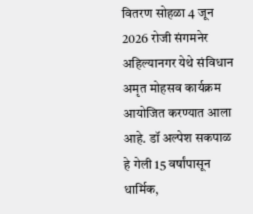वितरण सोहळा 4 जून 2026 रोजी संगमनेर अहिल्यानगर येथे संविधान अमृत मोहसव कार्यक्रम आयोजित करण्यात आला आहे. डॉ अल्पेश सकपाळ हे गेली 15 वर्षांपासून धार्मिक,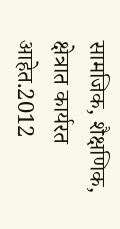सामजिक, शैक्षणिक, क्षेत्रात कार्यरत आहेत.2012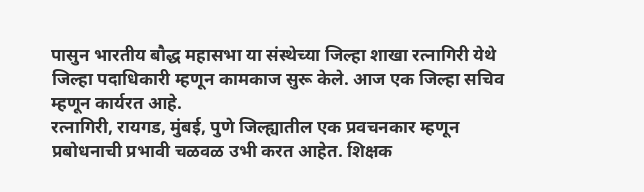पासुन भारतीय बौद्ध महासभा या संस्थेच्या जिल्हा शाखा रत्नागिरी येथे जिल्हा पदाधिकारी म्हणून कामकाज सुरू केले. आज एक जिल्हा सचिव म्हणून कार्यरत आहे.
रत्नागिरी, रायगड, मुंबई, पुणे जिल्ह्यातील एक प्रवचनकार म्हणून प्रबोधनाची प्रभावी चळवळ उभी करत आहेत. शिक्षक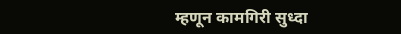म्हणून कामगिरी सुध्दा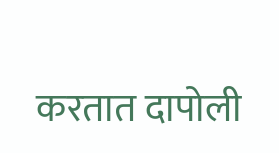करतात दापोली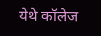येथे कॉलेज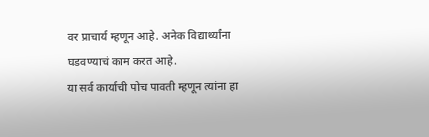वर प्राचार्य म्हणून आहे. अनेक विद्यार्थ्यांना घडवण्याचं काम करत आहे.
या सर्व कार्याची पोच पावती म्हणून त्यांना हा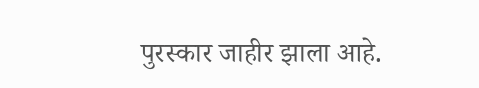पुरस्कार जाहीर झाला आहे.